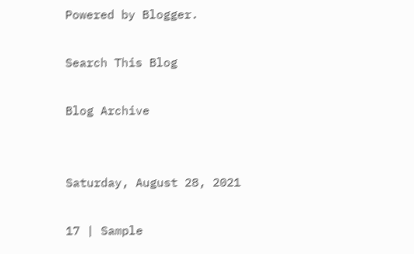Powered by Blogger.

Search This Blog

Blog Archive


Saturday, August 28, 2021

17 | Sample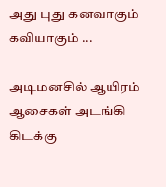அது புது கனவாகும் கவியாகும் ...

அடிமனசில் ஆயிரம் ஆசைகள் அடங்கி கிடக்கு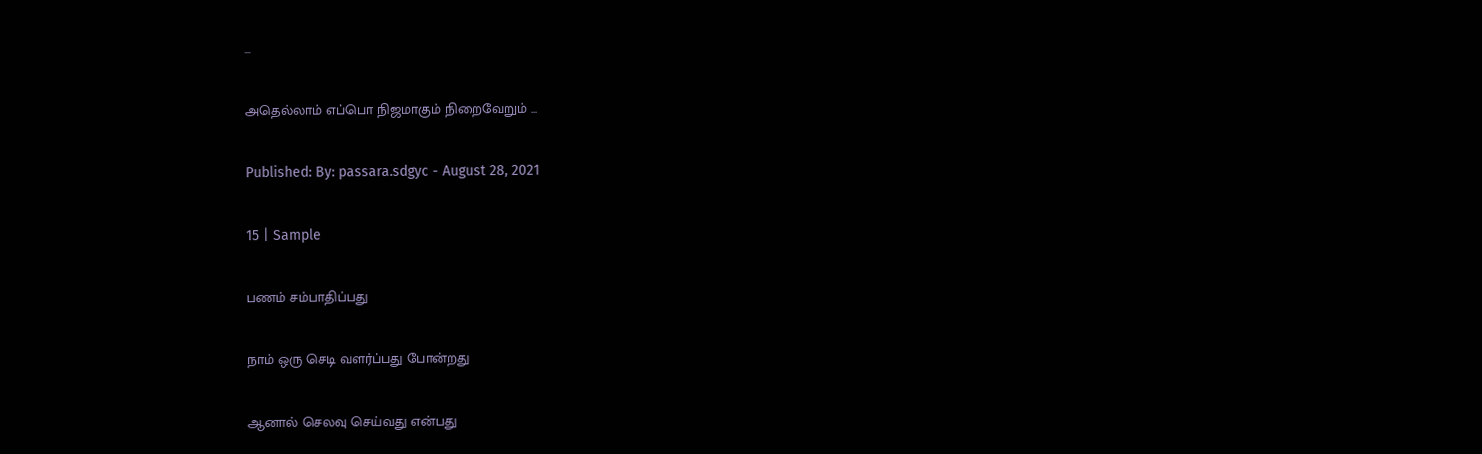...

அதெல்லாம் எப்பொ நிஜமாகும் நிறைவேறும் ...

Published: By: passara.sdgyc - August 28, 2021

15 | Sample

பணம் சம்பாதிப்பது

நாம் ஒரு செடி வளர்ப்பது போன்றது

ஆனால் செலவு செய்வது என்பது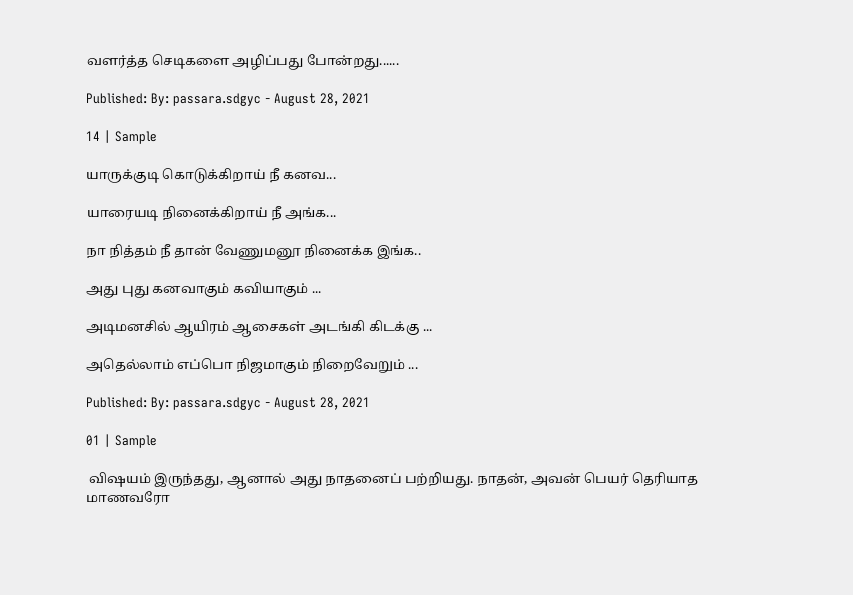வளர்த்த செடிகளை அழிப்பது போன்றது......

Published: By: passara.sdgyc - August 28, 2021

14 | Sample

யாருக்குடி கொடுக்கிறாய் நீ கனவ...

யாரையடி நினைக்கிறாய் நீ அங்க...

நா நித்தம் நீ தான் வேணுமனூ நினைக்க இங்க..

அது புது கனவாகும் கவியாகும் ...

அடிமனசில் ஆயிரம் ஆசைகள் அடங்கி கிடக்கு ...

அதெல்லாம் எப்பொ நிஜமாகும் நிறைவேறும் ...

Published: By: passara.sdgyc - August 28, 2021

01 | Sample

 விஷயம் இருந்தது, ஆனால் அது நாதனைப் பற்றியது. நாதன், அவன் பெயர் தெரியாத மாணவரோ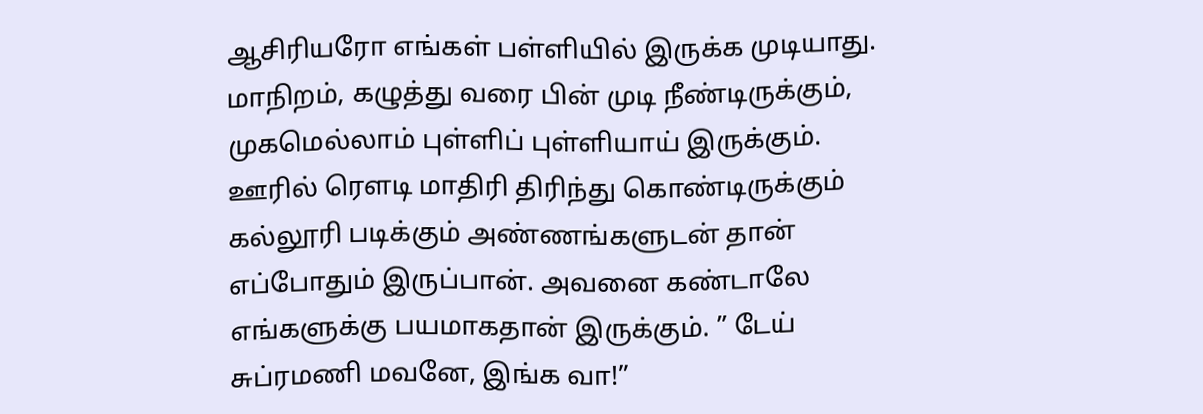ஆசிரியரோ எங்கள் பள்ளியில் இருக்க முடியாது. மாநிறம், கழுத்து வரை பின் முடி நீண்டிருக்கும், முகமெல்லாம் புள்ளிப் புள்ளியாய் இருக்கும். ஊரில் ரௌடி மாதிரி திரிந்து கொண்டிருக்கும் கல்லூரி படிக்கும் அண்ணங்களுடன் தான் எப்போதும் இருப்பான். அவனை கண்டாலே எங்களுக்கு பயமாகதான் இருக்கும். ” டேய் சுப்ரமணி மவனே, இங்க வா!”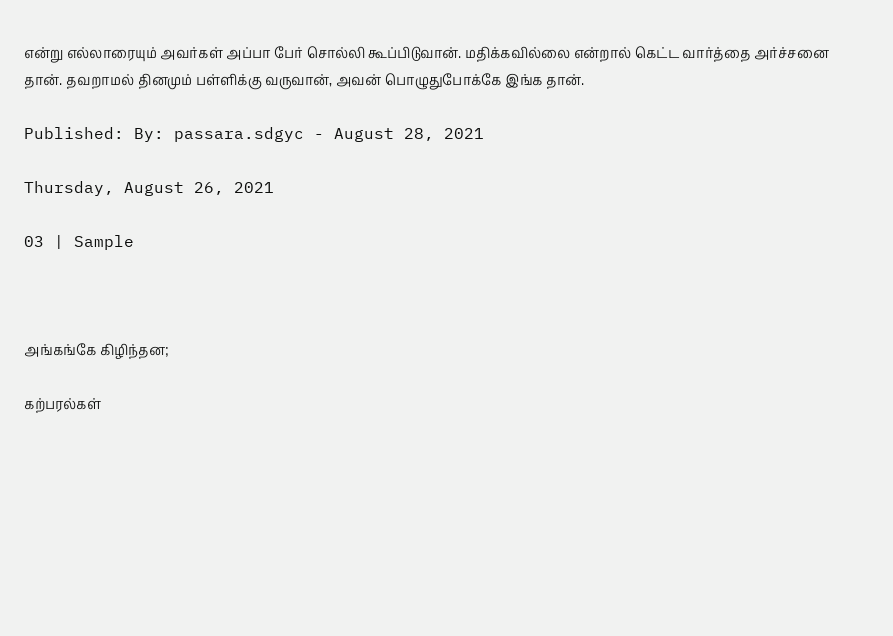என்று எல்லாரையும் அவர்கள் அப்பா பேர் சொல்லி கூப்பிடுவான். மதிக்கவில்லை என்றால் கெட்ட வார்த்தை அர்ச்சனை தான். தவறாமல் தினமும் பள்ளிக்கு வருவான், அவன் பொழுதுபோக்கே இங்க தான்.

Published: By: passara.sdgyc - August 28, 2021

Thursday, August 26, 2021

03 | Sample



அங்கங்கே கிழிந்தன;

கற்பரல்கள்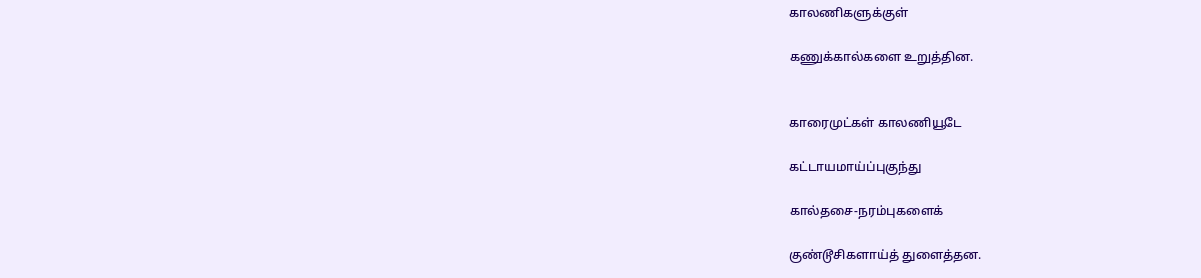காலணிகளுக்குள்

கணுக்கால்களை உறுத்தின.


காரைமுட்கள் காலணியூடே

கட்டாயமாய்ப்புகுந்து

கால்தசை-நரம்புகளைக்

குண்டூசிகளாய்த் துளைத்தன.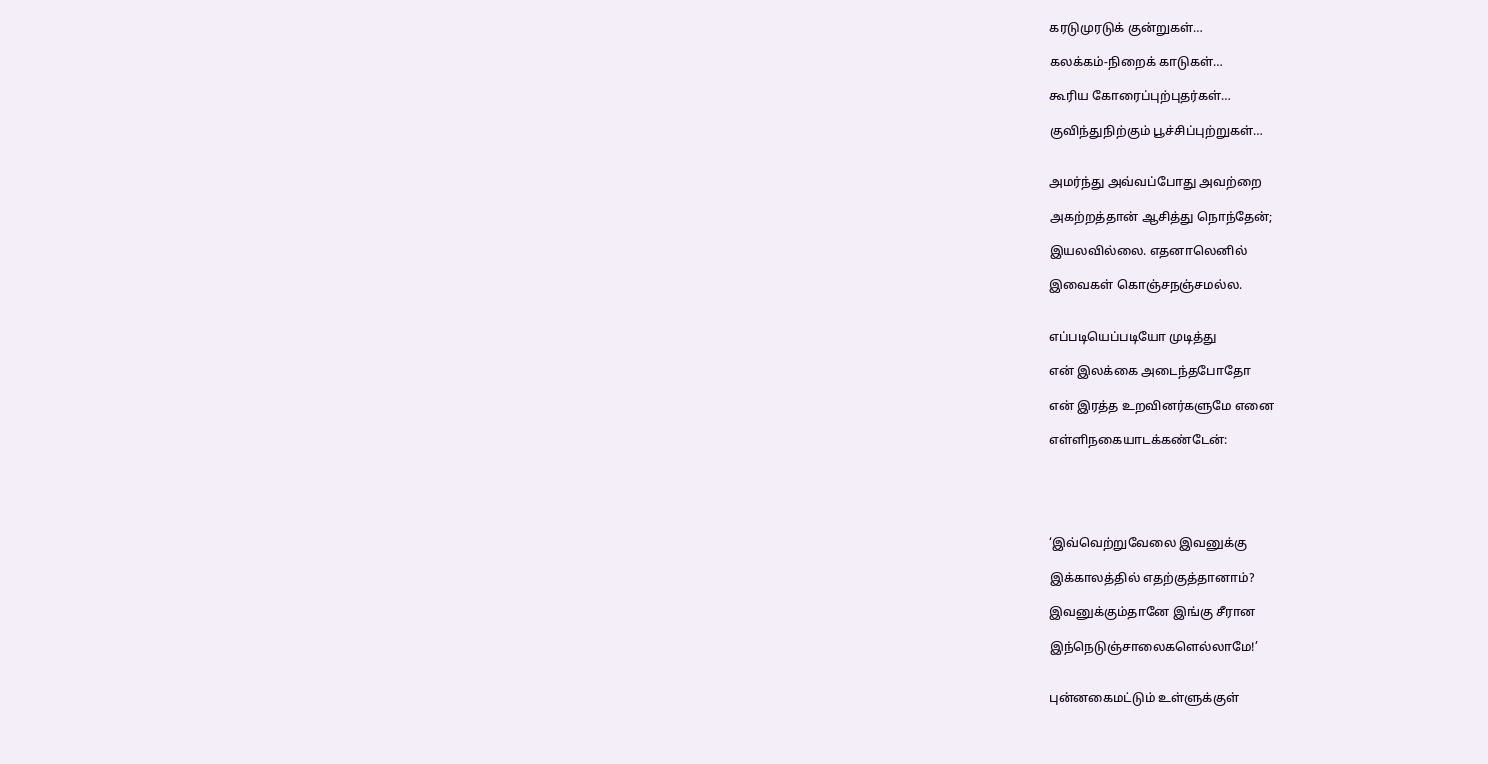கரடுமுரடுக் குன்றுகள்…

கலக்கம்-நிறைக் காடுகள்…

கூரிய கோரைப்புற்புதர்கள்…

குவிந்துநிற்கும் பூச்சிப்புற்றுகள்…


அமர்ந்து அவ்வப்போது அவற்றை

அகற்றத்தான் ஆசித்து நொந்தேன்;

இயலவில்லை. எதனாலெனில்

இவைகள் கொஞ்சநஞ்சமல்ல.


எப்படியெப்படியோ முடித்து

என் இலக்கை அடைந்தபோதோ

என் இரத்த உறவினர்களுமே எனை

எள்ளிநகையாடக்கண்டேன்:





‘இவ்வெற்றுவேலை இவனுக்கு

இக்காலத்தில் எதற்குத்தானாம்?

இவனுக்கும்தானே இங்கு சீரான

இந்நெடுஞ்சாலைகளெல்லாமே!’


புன்னகைமட்டும் உள்ளுக்குள்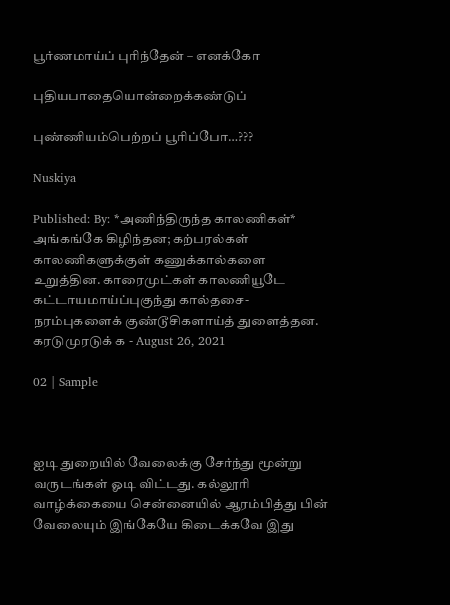பூர்ணமாய்ப் புரிந்தேன் – எனக்கோ

புதியபாதையொன்றைக்கண்டுப்

புண்ணியம்பெற்றப் பூரிப்போ…???

Nuskiya

Published: By: *அணிந்திருந்த காலணிகள்* அங்கங்கே கிழிந்தன; கற்பரல்கள் காலணிகளுக்குள் கணுக்கால்களை உறுத்தின. காரைமுட்கள் காலணியூடே கட்டாயமாய்ப்புகுந்து கால்தசை-நரம்புகளைக் குண்டூசிகளாய்த் துளைத்தன. கரடுமுரடுக் க - August 26, 2021

02 | Sample



ஐடி துறையில் வேலைக்கு சேர்ந்து மூன்று வருடங்கள் ஓடி விட்டது. கல்லூரி வாழ்க்கையை சென்னையில் ஆரம்பித்து பின் வேலையும் இங்கேயே கிடைக்கவே இது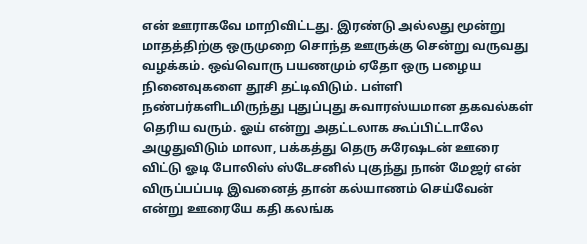என் ஊராகவே மாறிவிட்டது. இரண்டு அல்லது மூன்று மாதத்திற்கு ஒருமுறை சொந்த ஊருக்கு சென்று வருவது வழக்கம். ஒவ்வொரு பயணமும் ஏதோ ஒரு பழைய நினைவுகளை தூசி தட்டிவிடும். பள்ளி நண்பர்களிடமிருந்து புதுப்புது சுவாரஸ்யமான தகவல்கள் தெரிய வரும். ஓய் என்று அதட்டலாக கூப்பிட்டாலே அழுதுவிடும் மாலா, பக்கத்து தெரு சுரேஷடன் ஊரை விட்டு ஓடி போலிஸ் ஸ்டேசனில் புகுந்து நான் மேஜர் என் விருப்பப்படி இவனைத் தான் கல்யாணம் செய்வேன் என்று ஊரையே கதி கலங்க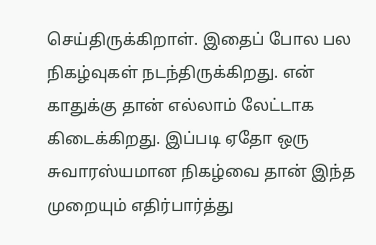செய்திருக்கிறாள். இதைப் போல பல நிகழ்வுகள் நடந்திருக்கிறது. என் காதுக்கு தான் எல்லாம் லேட்டாக கிடைக்கிறது. இப்படி ஏதோ ஒரு சுவாரஸ்யமான நிகழ்வை தான் இந்த முறையும் எதிர்பார்த்து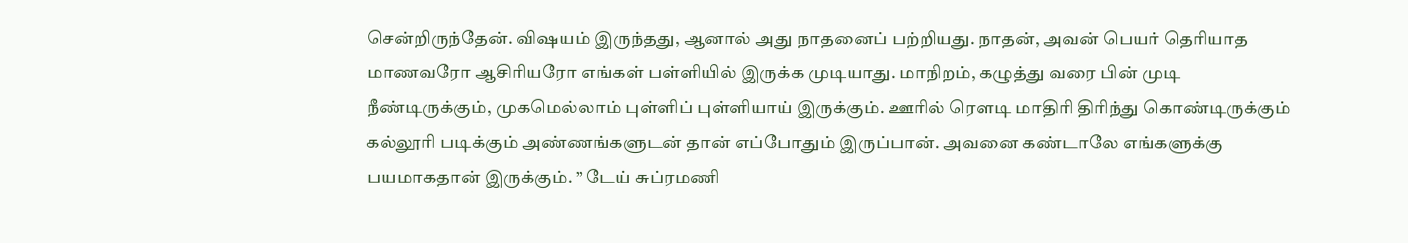சென்றிருந்தேன். விஷயம் இருந்தது, ஆனால் அது நாதனைப் பற்றியது. நாதன், அவன் பெயர் தெரியாத மாணவரோ ஆசிரியரோ எங்கள் பள்ளியில் இருக்க முடியாது. மாநிறம், கழுத்து வரை பின் முடி நீண்டிருக்கும், முகமெல்லாம் புள்ளிப் புள்ளியாய் இருக்கும். ஊரில் ரௌடி மாதிரி திரிந்து கொண்டிருக்கும் கல்லூரி படிக்கும் அண்ணங்களுடன் தான் எப்போதும் இருப்பான். அவனை கண்டாலே எங்களுக்கு பயமாகதான் இருக்கும். ” டேய் சுப்ரமணி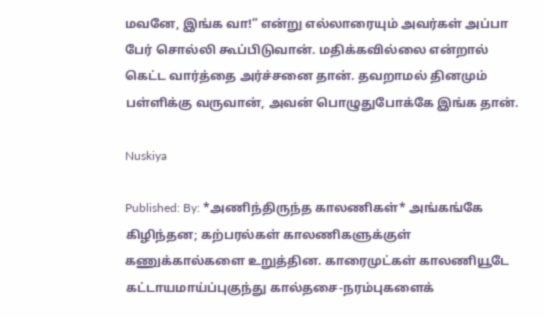மவனே, இங்க வா!” என்று எல்லாரையும் அவர்கள் அப்பா பேர் சொல்லி கூப்பிடுவான். மதிக்கவில்லை என்றால் கெட்ட வார்த்தை அர்ச்சனை தான். தவறாமல் தினமும் பள்ளிக்கு வருவான், அவன் பொழுதுபோக்கே இங்க தான்.

Nuskiya

Published: By: *அணிந்திருந்த காலணிகள்* அங்கங்கே கிழிந்தன; கற்பரல்கள் காலணிகளுக்குள் கணுக்கால்களை உறுத்தின. காரைமுட்கள் காலணியூடே கட்டாயமாய்ப்புகுந்து கால்தசை-நரம்புகளைக்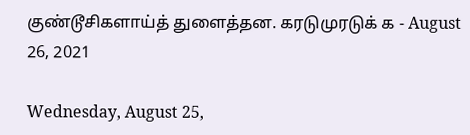குண்டூசிகளாய்த் துளைத்தன. கரடுமுரடுக் க - August 26, 2021

Wednesday, August 25,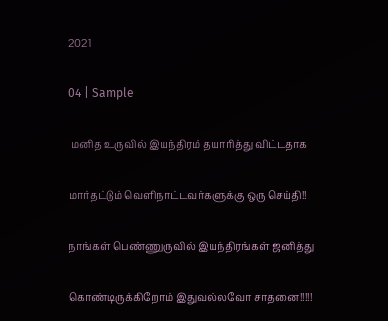2021

04 | Sample

 மனித உருவில் இயந்திரம் தயாரித்து விட்டதாக

மார்தட்டும் வெளிநாட்டவர்களுக்கு ஒரு செய்தி!!

நாங்கள் பெண்ணுருவில் இயந்திரங்கள் ஜனித்து

கொண்டிருக்கிறோம் இதுவல்லவோ சாதனை!!!!!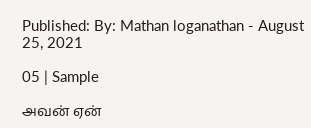Published: By: Mathan loganathan - August 25, 2021

05 | Sample

அவன் ஏன்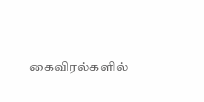கைவிரல்களில்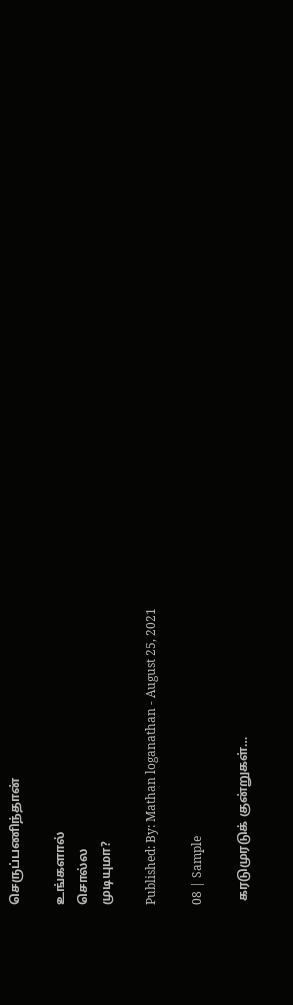செருப்பணிந்தான்

உங்களால்
சொல்ல
முடியுமா?

Published: By: Mathan loganathan - August 25, 2021

08 | Sample

 கரடுமுரடுக் குன்றுகள்…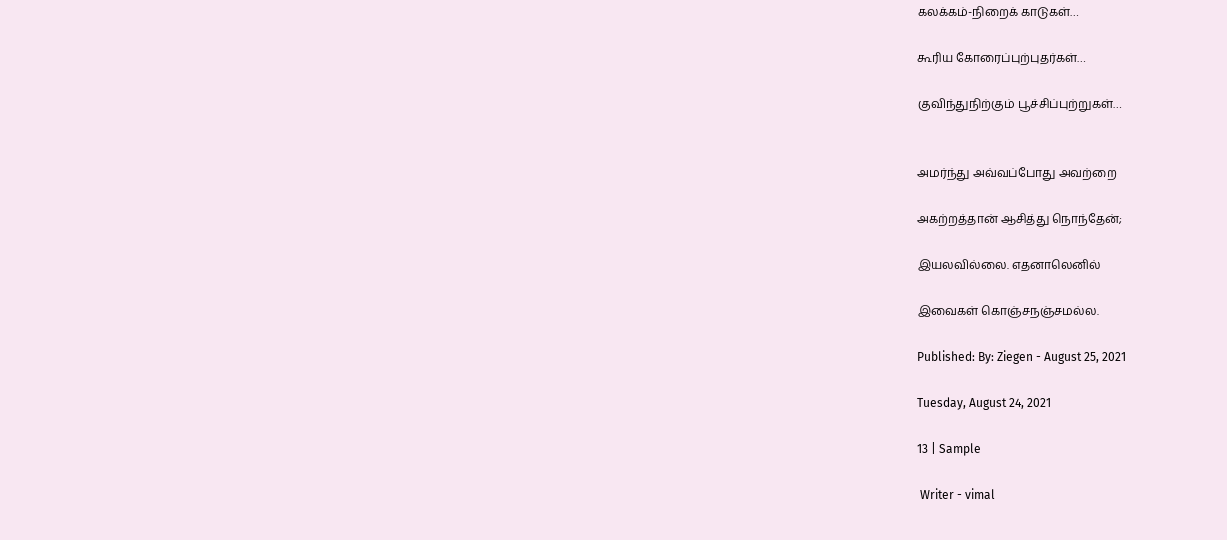கலக்கம்-நிறைக் காடுகள்…

கூரிய கோரைப்புற்புதர்கள்…

குவிந்துநிற்கும் பூச்சிப்புற்றுகள்…


அமர்ந்து அவ்வப்போது அவற்றை

அகற்றத்தான் ஆசித்து நொந்தேன்;

இயலவில்லை. எதனாலெனில்

இவைகள் கொஞ்சநஞ்சமல்ல.

Published: By: Ziegen - August 25, 2021

Tuesday, August 24, 2021

13 | Sample

 Writer - vimal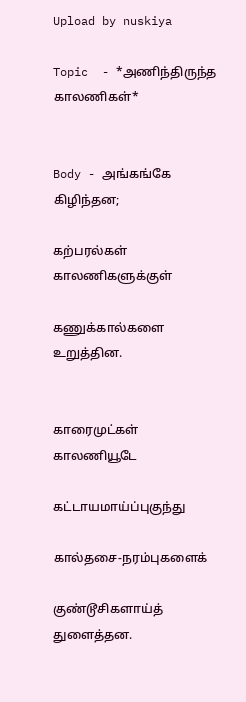Upload by nuskiya

Topic  - *அணிந்திருந்த காலணிகள்*


Body - அங்கங்கே கிழிந்தன;

கற்பரல்கள் காலணிகளுக்குள்

கணுக்கால்களை உறுத்தின.


காரைமுட்கள் காலணியூடே

கட்டாயமாய்ப்புகுந்து

கால்தசை-நரம்புகளைக்

குண்டூசிகளாய்த் துளைத்தன.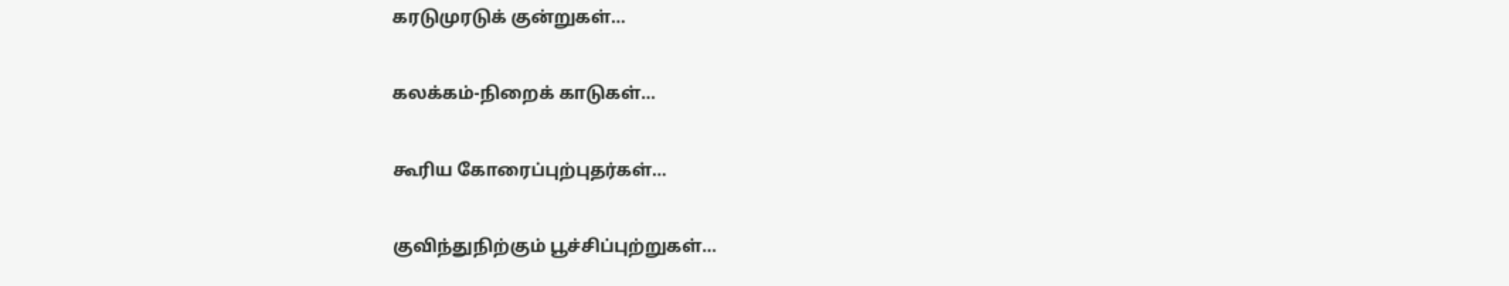கரடுமுரடுக் குன்றுகள்…

கலக்கம்-நிறைக் காடுகள்…

கூரிய கோரைப்புற்புதர்கள்…

குவிந்துநிற்கும் பூச்சிப்புற்றுகள்…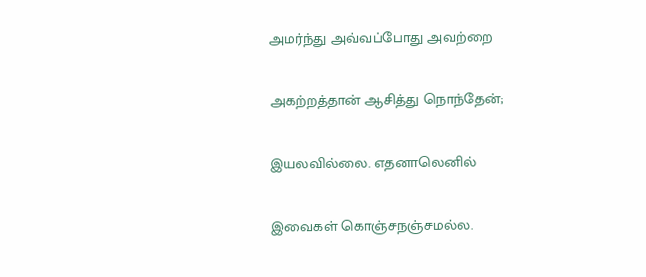அமர்ந்து அவ்வப்போது அவற்றை

அகற்றத்தான் ஆசித்து நொந்தேன்;

இயலவில்லை. எதனாலெனில்

இவைகள் கொஞ்சநஞ்சமல்ல.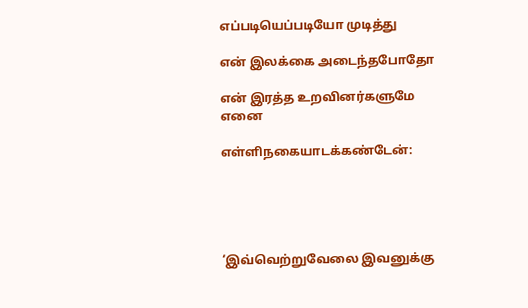எப்படியெப்படியோ முடித்து

என் இலக்கை அடைந்தபோதோ

என் இரத்த உறவினர்களுமே எனை

எள்ளிநகையாடக்கண்டேன்:





‘இவ்வெற்றுவேலை இவனுக்கு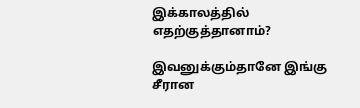இக்காலத்தில் எதற்குத்தானாம்?

இவனுக்கும்தானே இங்கு சீரான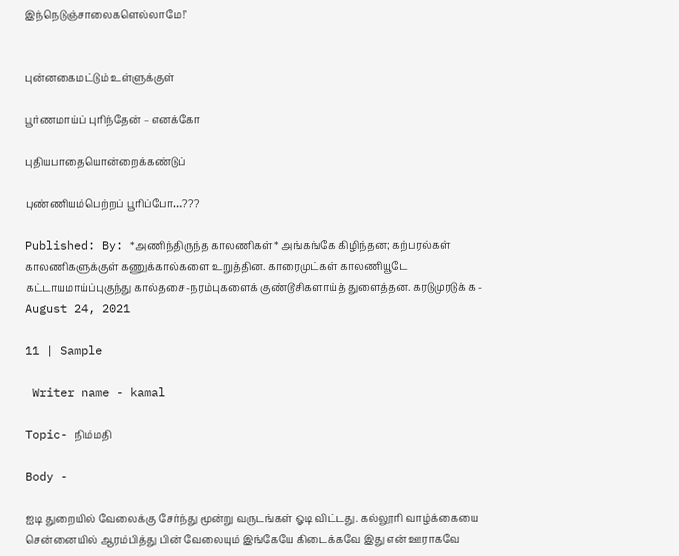இந்நெடுஞ்சாலைகளெல்லாமே!’


புன்னகைமட்டும் உள்ளுக்குள்

பூர்ணமாய்ப் புரிந்தேன் – எனக்கோ

புதியபாதையொன்றைக்கண்டுப்

புண்ணியம்பெற்றப் பூரிப்போ…???

Published: By: *அணிந்திருந்த காலணிகள்* அங்கங்கே கிழிந்தன; கற்பரல்கள் காலணிகளுக்குள் கணுக்கால்களை உறுத்தின. காரைமுட்கள் காலணியூடே கட்டாயமாய்ப்புகுந்து கால்தசை-நரம்புகளைக் குண்டூசிகளாய்த் துளைத்தன. கரடுமுரடுக் க - August 24, 2021

11 | Sample

 Writer name - kamal

Topic- நிம்மதி

Body -

ஐடி துறையில் வேலைக்கு சேர்ந்து மூன்று வருடங்கள் ஓடி விட்டது. கல்லூரி வாழ்க்கையை சென்னையில் ஆரம்பித்து பின் வேலையும் இங்கேயே கிடைக்கவே இது என் ஊராகவே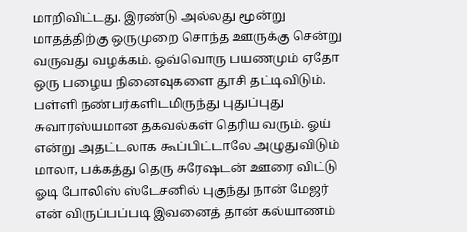மாறிவிட்டது. இரண்டு அல்லது மூன்று மாதத்திற்கு ஒருமுறை சொந்த ஊருக்கு சென்று வருவது வழக்கம். ஒவ்வொரு பயணமும் ஏதோ ஒரு பழைய நினைவுகளை தூசி தட்டிவிடும். பள்ளி நண்பர்களிடமிருந்து புதுப்புது சுவாரஸ்யமான தகவல்கள் தெரிய வரும். ஓய் என்று அதட்டலாக கூப்பிட்டாலே அழுதுவிடும் மாலா, பக்கத்து தெரு சுரேஷடன் ஊரை விட்டு ஓடி போலிஸ் ஸ்டேசனில் புகுந்து நான் மேஜர் என் விருப்பப்படி இவனைத் தான் கல்யாணம்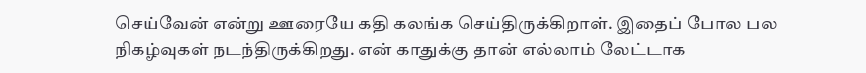செய்வேன் என்று ஊரையே கதி கலங்க செய்திருக்கிறாள். இதைப் போல பல நிகழ்வுகள் நடந்திருக்கிறது. என் காதுக்கு தான் எல்லாம் லேட்டாக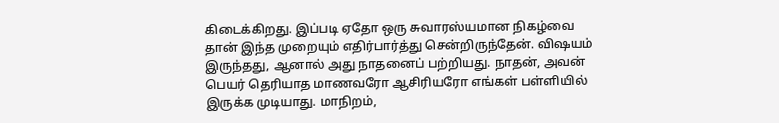கிடைக்கிறது. இப்படி ஏதோ ஒரு சுவாரஸ்யமான நிகழ்வை தான் இந்த முறையும் எதிர்பார்த்து சென்றிருந்தேன். விஷயம் இருந்தது, ஆனால் அது நாதனைப் பற்றியது. நாதன், அவன் பெயர் தெரியாத மாணவரோ ஆசிரியரோ எங்கள் பள்ளியில் இருக்க முடியாது. மாநிறம்,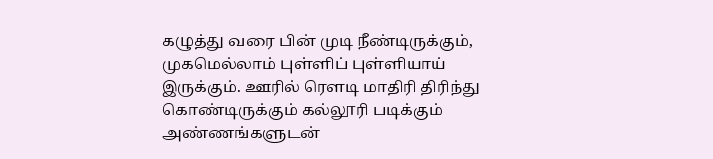கழுத்து வரை பின் முடி நீண்டிருக்கும், முகமெல்லாம் புள்ளிப் புள்ளியாய் இருக்கும். ஊரில் ரௌடி மாதிரி திரிந்து கொண்டிருக்கும் கல்லூரி படிக்கும் அண்ணங்களுடன்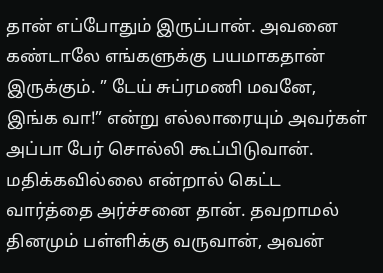தான் எப்போதும் இருப்பான். அவனை கண்டாலே எங்களுக்கு பயமாகதான் இருக்கும். ” டேய் சுப்ரமணி மவனே, இங்க வா!” என்று எல்லாரையும் அவர்கள் அப்பா பேர் சொல்லி கூப்பிடுவான். மதிக்கவில்லை என்றால் கெட்ட வார்த்தை அர்ச்சனை தான். தவறாமல் தினமும் பள்ளிக்கு வருவான், அவன்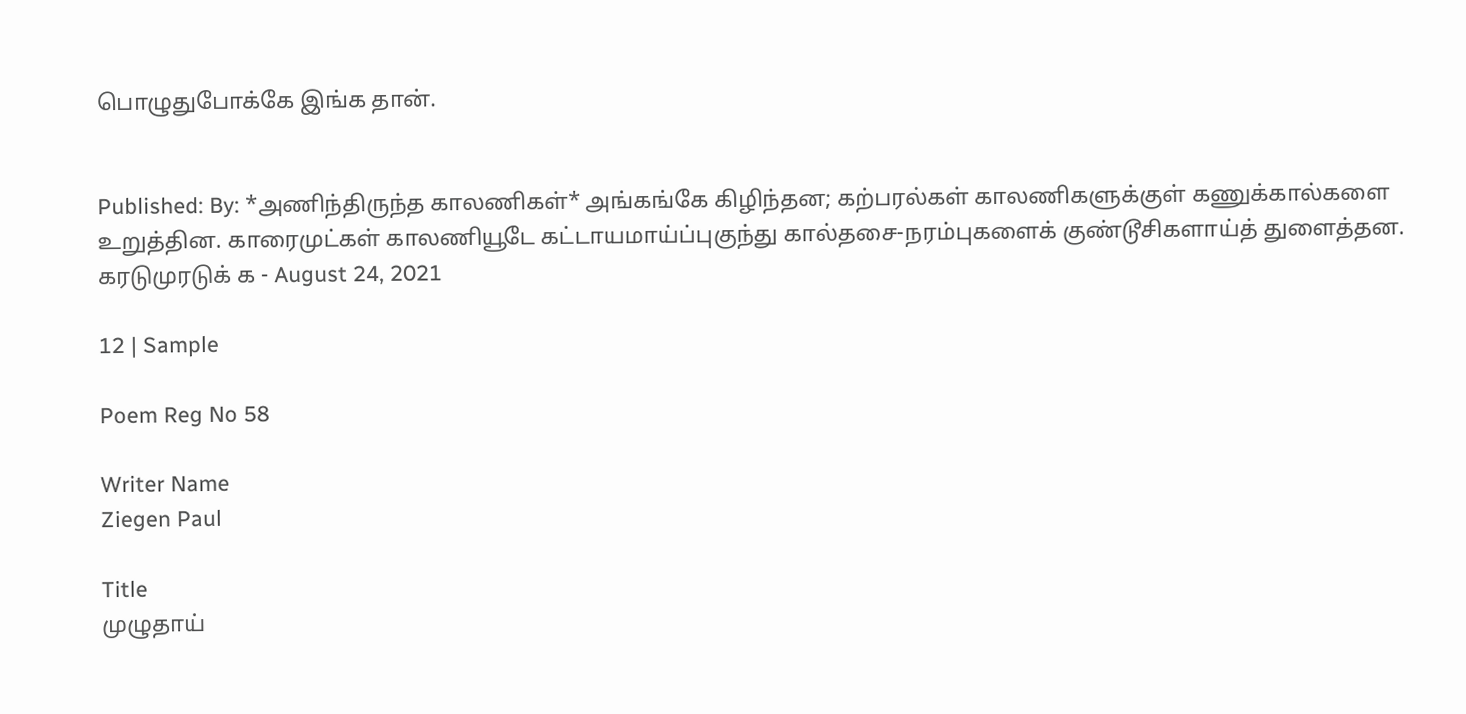பொழுதுபோக்கே இங்க தான்.


Published: By: *அணிந்திருந்த காலணிகள்* அங்கங்கே கிழிந்தன; கற்பரல்கள் காலணிகளுக்குள் கணுக்கால்களை உறுத்தின. காரைமுட்கள் காலணியூடே கட்டாயமாய்ப்புகுந்து கால்தசை-நரம்புகளைக் குண்டூசிகளாய்த் துளைத்தன. கரடுமுரடுக் க - August 24, 2021

12 | Sample

Poem Reg No 58

Writer Name
Ziegen Paul

Title
முழுதாய்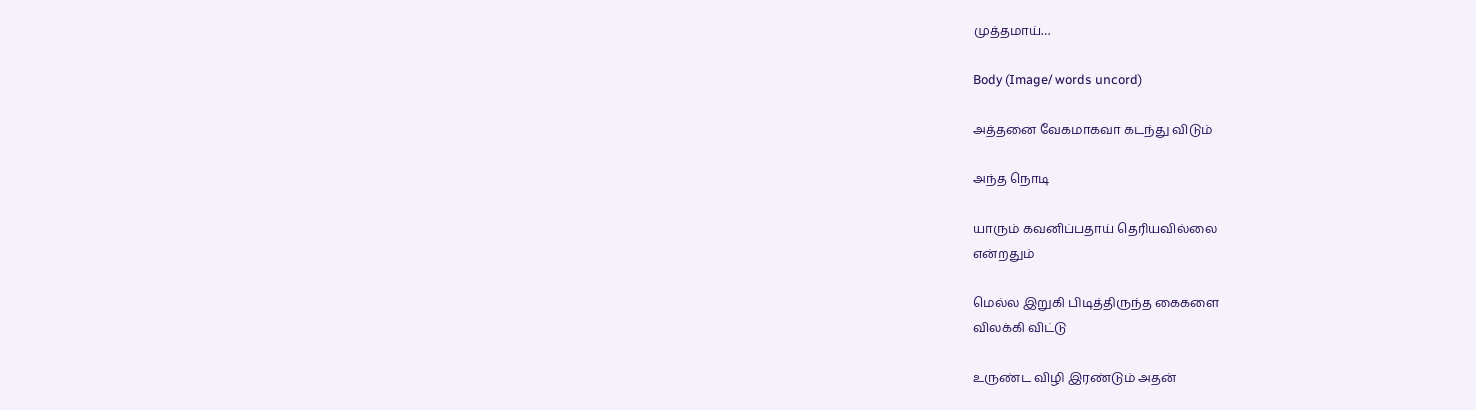முத்தமாய்…

Body (Image/ words uncord)

அத்தனை வேகமாகவா கடந்து விடும்

அந்த நொடி

யாரும் கவனிப்பதாய் தெரியவில்லை
என்றதும்

மெல்ல இறுகி பிடித்திருந்த கைகளை
விலக்கி விட்டு

உருண்ட விழி இரண்டும் அதன்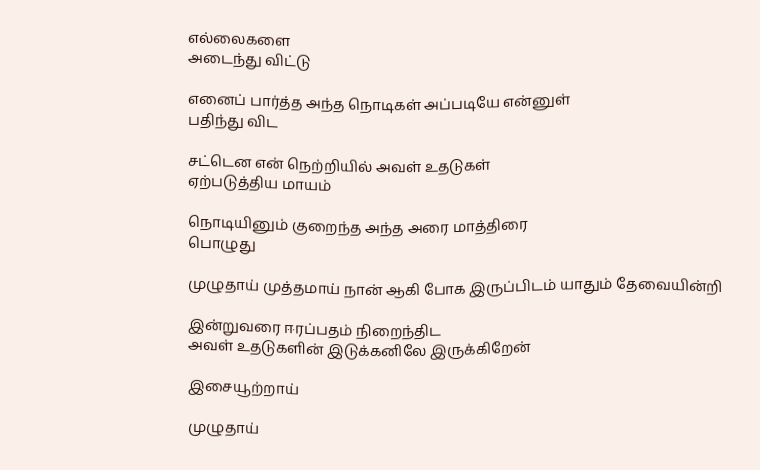எல்லைகளை
அடைந்து விட்டு

எனைப் பார்த்த அந்த நொடிகள் அப்படியே என்னுள்
பதிந்து விட

சட்டென என் நெற்றியில் அவள் உதடுகள்
ஏற்படுத்திய மாயம்

நொடியினும் குறைந்த அந்த அரை மாத்திரை
பொழுது

முழுதாய் முத்தமாய் நான் ஆகி போக இருப்பிடம் யாதும் தேவையின்றி

இன்றுவரை ஈரப்பதம் நிறைந்திட
அவள் உதடுகளின் இடுக்கனிலே இருக்கிறேன்

இசையூற்றாய்

முழுதாய்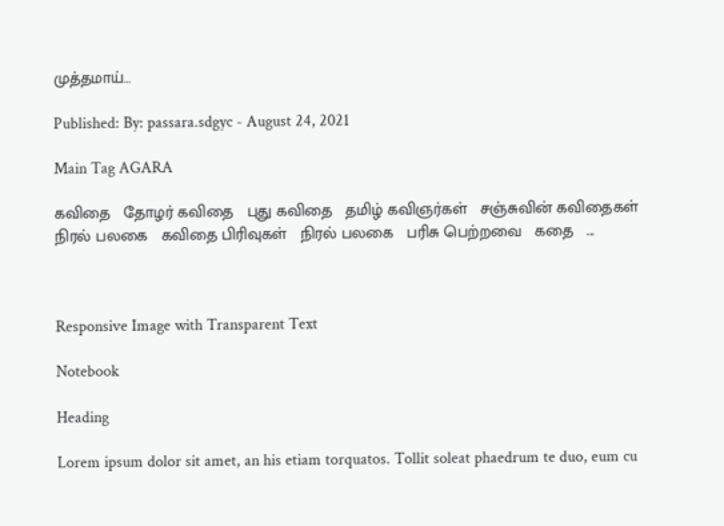முத்தமாய்…

Published: By: passara.sdgyc - August 24, 2021

Main Tag AGARA

கவிதை   தோழர் கவிதை   புது கவிதை   தமிழ் கவிஞர்கள்   சஞ்சுவின் கவிதைகள்   நிரல் பலகை   கவிதை பிரிவுகள்   நிரல் பலகை   பரிசு பெற்றவை   கதை   ...



Responsive Image with Transparent Text

Notebook

Heading

Lorem ipsum dolor sit amet, an his etiam torquatos. Tollit soleat phaedrum te duo, eum cu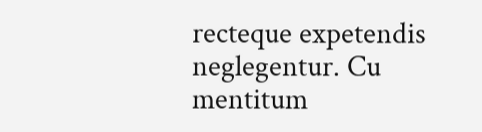recteque expetendis neglegentur. Cu mentitum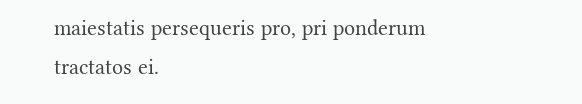maiestatis persequeris pro, pri ponderum tractatos ei.